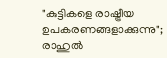"കുട്ടികളെ രാഷ്ട്രീയ ഉപകരണങ്ങളാക്കുന്നു"; രാഹുൽ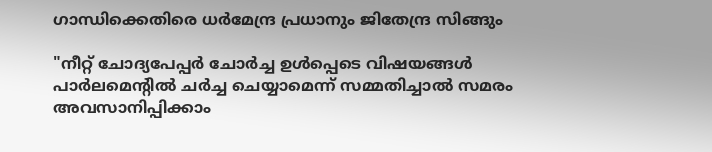ഗാന്ധിക്കെതിരെ ധര്‍മേന്ദ്ര പ്രധാനും ജിതേന്ദ്ര സിങ്ങും

"നീറ്റ് ചോദ്യപേപ്പര്‍ ചോര്‍ച്ച ഉള്‍പ്പെടെ വിഷയങ്ങള്‍ പാര്‍ലമെന്റില്‍ ചര്‍ച്ച ചെയ്യാമെന്ന് സമ്മതിച്ചാല്‍ സമരം അവസാനിപ്പിക്കാം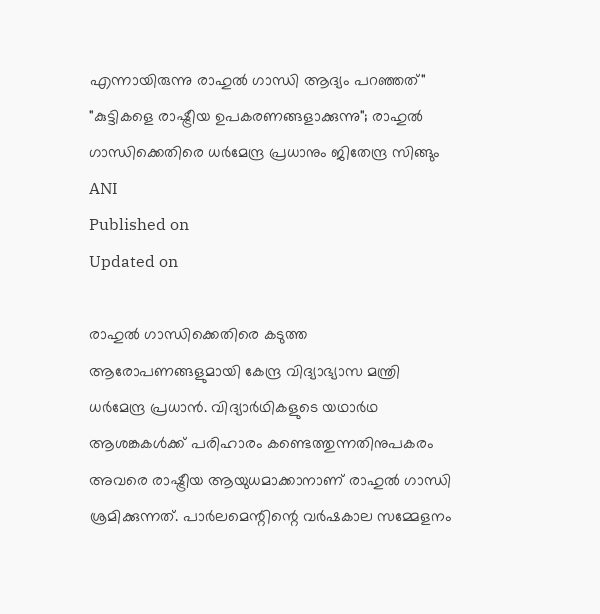എന്നായിരുന്നു രാഹുല്‍ ഗാന്ധി ആദ്യം പറഞ്ഞത്"
"കുട്ടികളെ രാഷ്ട്രീയ ഉപകരണങ്ങളാക്കുന്നു"; രാഹുൽ ഗാന്ധിക്കെതിരെ ധര്‍മേന്ദ്ര പ്രധാനും ജിതേന്ദ്ര സിങ്ങും
ANI
Published on
Updated on

രാഹുൽ ഗാന്ധിക്കെതിരെ കടുത്ത ആരോപണങ്ങളുമായി കേന്ദ്ര വിദ്യാഭ്യാസ മന്ത്രി ധര്‍മേന്ദ്ര പ്രധാന്‍. വിദ്യാർഥികളുടെ യഥാർഥ ആശങ്കകൾക്ക് പരിഹാരം കണ്ടെത്തുന്നതിനുപകരം അവരെ രാഷ്ട്രീയ ആയുധമാക്കാനാണ് രാഹുൽ ഗാന്ധി ശ്രമിക്കുന്നത്. പാര്‍ലമെന്റിന്റെ വര്‍ഷകാല സമ്മേളനം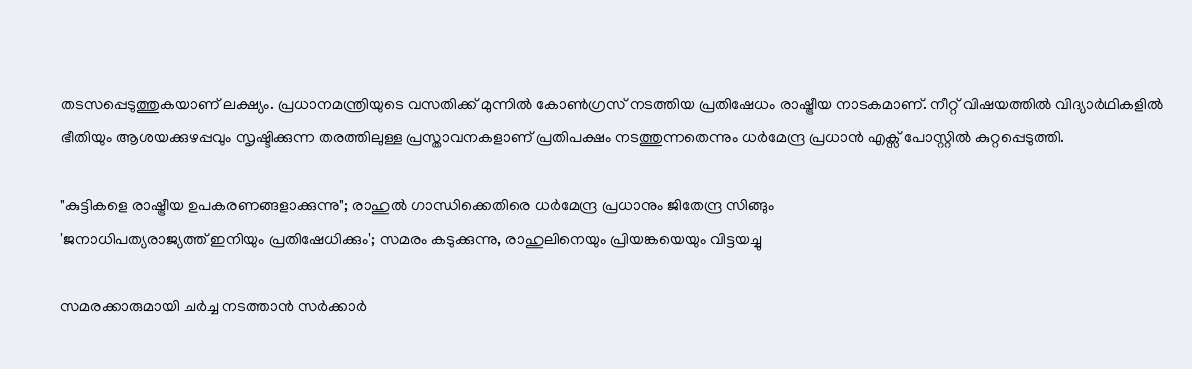തടസപ്പെടുത്തുകയാണ് ലക്ഷ്യം. പ്രധാനമന്ത്രിയുടെ വസതിക്ക് മുന്നിൽ കോൺഗ്രസ് നടത്തിയ പ്രതിഷേധം രാഷ്ട്രീയ നാടകമാണ്. നീറ്റ് വിഷയത്തിൽ വിദ്യാർഥികളിൽ ഭീതിയും ആശയക്കുഴപ്പവും സൃഷ്ടിക്കുന്ന തരത്തിലുള്ള പ്രസ്താവനകളാണ് പ്രതിപക്ഷം നടത്തുന്നതെന്നും ധര്‍മേന്ദ്ര പ്രധാൻ എക്സ് പോസ്റ്റില്‍ കുറ്റപ്പെടുത്തി.

"കുട്ടികളെ രാഷ്ട്രീയ ഉപകരണങ്ങളാക്കുന്നു"; രാഹുൽ ഗാന്ധിക്കെതിരെ ധര്‍മേന്ദ്ര പ്രധാനും ജിതേന്ദ്ര സിങ്ങും
'ജനാധിപത്യരാജ്യത്ത് ഇനിയും പ്രതിഷേധിക്കും'; സമരം കടുക്കുന്നു, രാഹുലിനെയും പ്രിയങ്കയെയും വിട്ടയച്ചു

സമരക്കാരുമായി ചർച്ച നടത്താൻ സർക്കാർ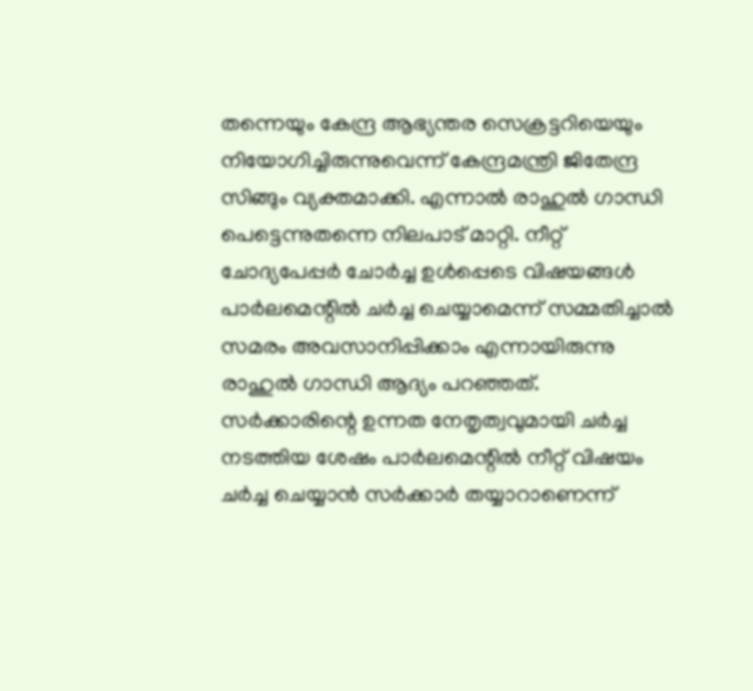തന്നെയും കേന്ദ്ര ആഭ്യന്തര സെക്രട്ടറിയെയും നിയോഗിച്ചിരുന്നുവെന്ന് കേന്ദ്രമന്ത്രി ജിതേന്ദ്ര സിങ്ങും വ്യക്തമാക്കി. എന്നാല്‍ രാഹുല്‍ ഗാന്ധി പെട്ടെന്നുതന്നെ നിലപാട് മാറ്റി. നീറ്റ് ചോദ്യപേപ്പര്‍ ചോര്‍ച്ച ഉള്‍പ്പെടെ വിഷയങ്ങള്‍ പാര്‍ലമെന്റില്‍ ചര്‍ച്ച ചെയ്യാമെന്ന് സമ്മതിച്ചാല്‍ സമരം അവസാനിപ്പിക്കാം എന്നായിരുന്നു രാഹുല്‍ ഗാന്ധി ആദ്യം പറഞ്ഞത്. സർക്കാരിന്റെ ഉന്നത നേതൃത്വവുമായി ചർച്ച നടത്തിയ ശേഷം പാർലമെന്റിൽ നീറ്റ് വിഷയം ചർച്ച ചെയ്യാൻ സർക്കാർ തയ്യാറാണെന്ന്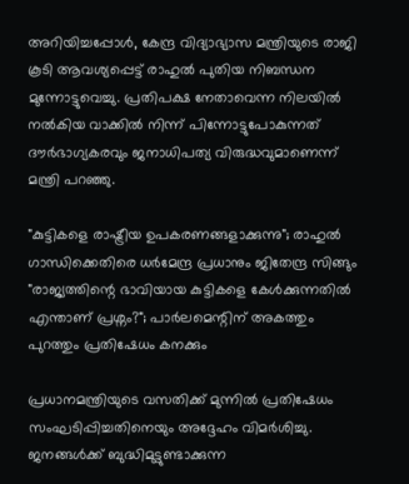അറിയിച്ചപ്പോൾ, കേന്ദ്ര വിദ്യാഭ്യാസ മന്ത്രിയുടെ രാജി കൂടി ആവശ്യപ്പെട്ട് രാഹുൽ പുതിയ നിബന്ധന മുന്നോട്ടുവെച്ചു. പ്രതിപക്ഷ നേതാവെന്ന നിലയിൽ നൽകിയ വാക്കിൽ നിന്ന് പിന്നോട്ടുപോകുന്നത് ദൗർഭാഗ്യകരവും ജനാധിപത്യ വിരുദ്ധവുമാണെന്ന് മന്ത്രി പറഞ്ഞു.

"കുട്ടികളെ രാഷ്ട്രീയ ഉപകരണങ്ങളാക്കുന്നു"; രാഹുൽ ഗാന്ധിക്കെതിരെ ധര്‍മേന്ദ്ര പ്രധാനും ജിതേന്ദ്ര സിങ്ങും
"രാജ്യത്തിന്റെ ഭാവിയായ കുട്ടികളെ കേള്‍ക്കുന്നതില്‍ എന്താണ് പ്രശ്നം?"; പാര്‍ലമെന്റിന് അകത്തും പുറത്തും പ്രതിഷേധം കനക്കും

പ്രധാനമന്ത്രിയുടെ വസതിക്ക് മുന്നിൽ പ്രതിഷേധം സംഘടിപ്പിച്ചതിനെയും അദ്ദേഹം വിമർശിച്ചു. ജനങ്ങൾക്ക് ബുദ്ധിമുട്ടുണ്ടാക്കുന്ന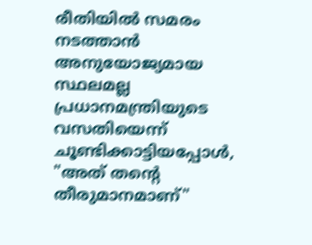രീതിയിൽ സമരം നടത്താൻ അനുയോജ്യമായ സ്ഥലമല്ല പ്രധാനമന്ത്രിയുടെ വസതിയെന്ന് ചൂണ്ടിക്കാട്ടിയപ്പോൾ, "അത് തന്റെ തീരുമാനമാണ്"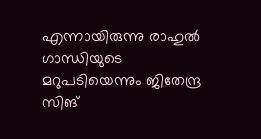എന്നായിരുന്നു രാഹുൽ ഗാന്ധിയുടെ മറുപടിയെന്നും ജിതേന്ദ്ര സിങ്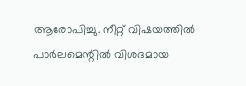ആരോപിച്ചു. നീറ്റ് വിഷയത്തിൽ പാർലമെന്റിൽ വിശദമായ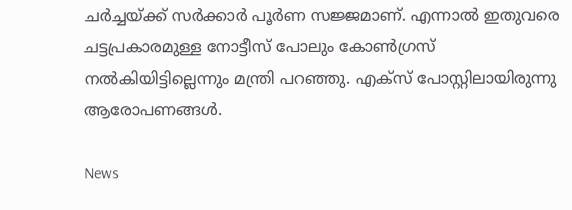ചർച്ചയ്ക്ക് സർക്കാർ പൂർണ സജ്ജമാണ്. എന്നാൽ ഇതുവരെ ചട്ടപ്രകാരമുള്ള നോട്ടീസ് പോലും കോൺഗ്രസ് നൽകിയിട്ടില്ലെന്നും മന്ത്രി പറഞ്ഞു. എക്സ് പോസ്റ്റിലായിരുന്നു ആരോപണങ്ങള്‍.

News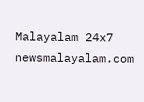Malayalam 24x7
newsmalayalam.com